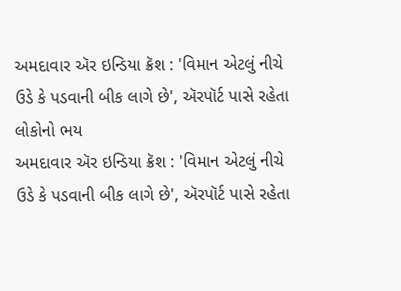અમદાવાર ઍર ઇન્ડિયા ક્રૅશ : 'વિમાન એટલું નીચે ઉડે કે પડવાની બીક લાગે છે', ઍરપૉર્ટ પાસે રહેતા લોકોનો ભય
અમદાવાર ઍર ઇન્ડિયા ક્રૅશ : 'વિમાન એટલું નીચે ઉડે કે પડવાની બીક લાગે છે', ઍરપૉર્ટ પાસે રહેતા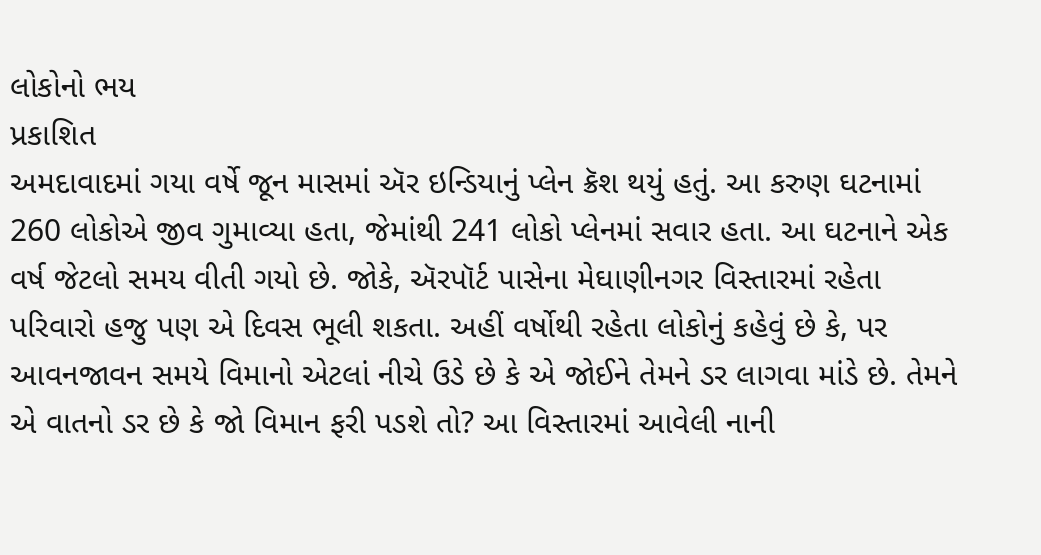લોકોનો ભય
પ્રકાશિત
અમદાવાદમાં ગયા વર્ષે જૂન માસમાં ઍર ઇન્ડિયાનું પ્લેન ક્રૅશ થયું હતું. આ કરુણ ઘટનામાં 260 લોકોએ જીવ ગુમાવ્યા હતા, જેમાંથી 241 લોકો પ્લેનમાં સવાર હતા. આ ઘટનાને એક વર્ષ જેટલો સમય વીતી ગયો છે. જોકે, ઍરપૉર્ટ પાસેના મેઘાણીનગર વિસ્તારમાં રહેતા પરિવારો હજુ પણ એ દિવસ ભૂલી શકતા. અહીં વર્ષોથી રહેતા લોકોનું કહેવું છે કે, પર આવનજાવન સમયે વિમાનો એટલાં નીચે ઉડે છે કે એ જોઈને તેમને ડર લાગવા માંડે છે. તેમને એ વાતનો ડર છે કે જો વિમાન ફરી પડશે તો? આ વિસ્તારમાં આવેલી નાની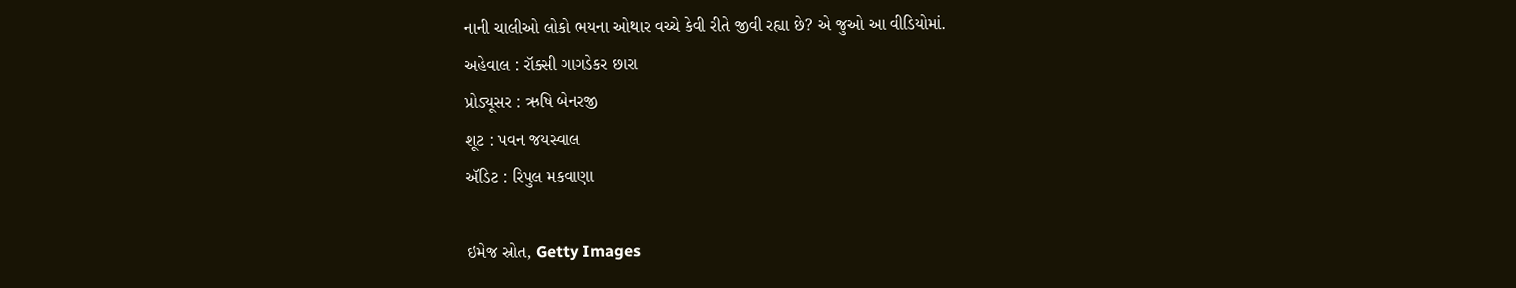નાની ચાલીઓ લોકો ભયના ઓથાર વચ્ચે કેવી રીતે જીવી રહ્યા છે? એ જુઓ આ વીડિયોમાં.
અહેવાલ : રૉક્સી ગાગડેકર છારા
પ્રોડ્યૂસર : ઋષિ બેનરજી
શૂટ : પવન જયસ્વાલ
ઍડિટ : રિપુલ મકવાણા

ઇમેજ સ્રોત, Getty Images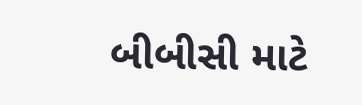બીબીસી માટે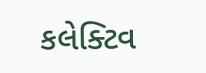કલેક્ટિવ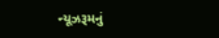ન્યૂઝરૂમનું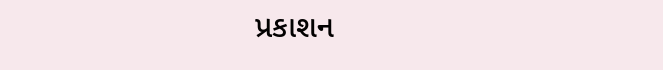પ્રકાશન